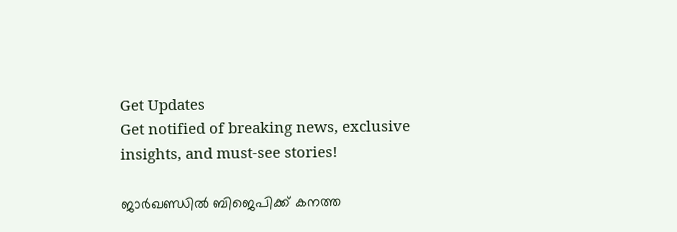Get Updates
Get notified of breaking news, exclusive insights, and must-see stories!

ജാര്‍ഖണ്ഡില്‍ ബിജെപിക്ക് കനത്ത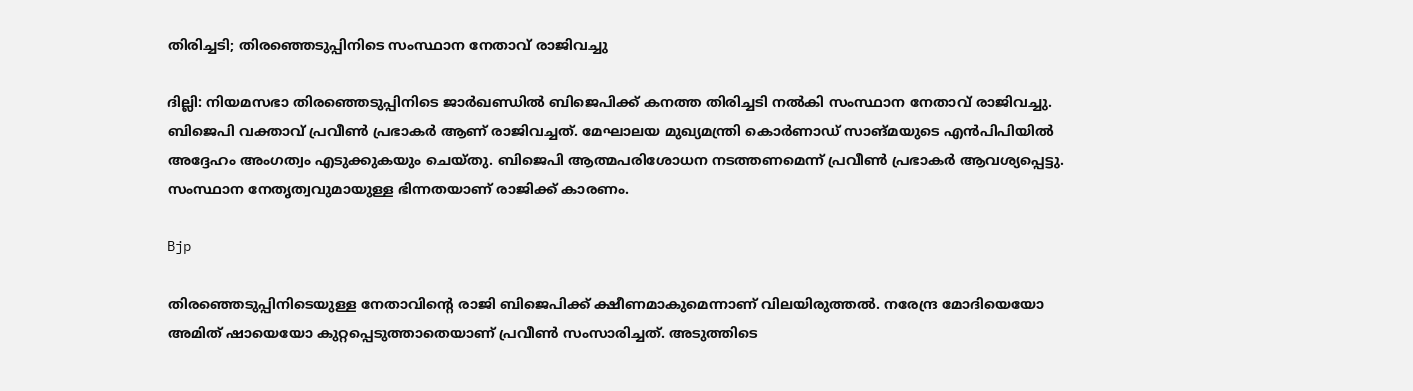തിരിച്ചടി; തിരഞ്ഞെടുപ്പിനിടെ സംസ്ഥാന നേതാവ് രാജിവച്ചു

ദില്ലി: നിയമസഭാ തിരഞ്ഞെടുപ്പിനിടെ ജാര്‍ഖണ്ഡില്‍ ബിജെപിക്ക് കനത്ത തിരിച്ചടി നല്‍കി സംസ്ഥാന നേതാവ് രാജിവച്ചു. ബിജെപി വക്താവ് പ്രവീണ്‍ പ്രഭാകര്‍ ആണ് രാജിവച്ചത്. മേഘാലയ മുഖ്യമന്ത്രി കൊര്‍ണാഡ് സാങ്മയുടെ എന്‍പിപിയില്‍ അദ്ദേഹം അംഗത്വം എടുക്കുകയും ചെയ്തു. ബിജെപി ആത്മപരിശോധന നടത്തണമെന്ന് പ്രവീണ്‍ പ്രഭാകര്‍ ആവശ്യപ്പെട്ടു. സംസ്ഥാന നേതൃത്വവുമായുള്ള ഭിന്നതയാണ് രാജിക്ക് കാരണം.

Bjp

തിരഞ്ഞെടുപ്പിനിടെയുള്ള നേതാവിന്റെ രാജി ബിജെപിക്ക് ക്ഷീണമാകുമെന്നാണ് വിലയിരുത്തല്‍. നരേന്ദ്ര മോദിയെയോ അമിത് ഷായെയോ കുറ്റപ്പെടുത്താതെയാണ് പ്രവീണ്‍ സംസാരിച്ചത്. അടുത്തിടെ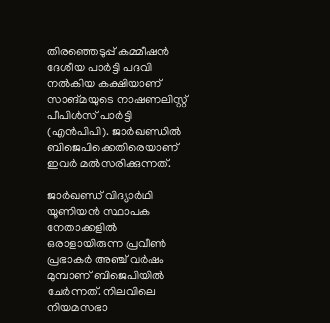തിരഞ്ഞെടുപ്പ് കമ്മീഷന്‍ ദേശീയ പാര്‍ട്ടി പദവി നല്‍കിയ കക്ഷിയാണ് സാങ്മയുടെ നാഷണലിസ്റ്റ് പീപിള്‍സ് പാര്‍ട്ടി (എന്‍പിപി). ജാര്‍ഖണ്ഡില്‍ ബിജെപിക്കെതിരെയാണ് ഇവര്‍ മല്‍സരിക്കുന്നത്.

ജാര്‍ഖണ്ഡ് വിദ്യാര്‍ഥി യൂണിയന്‍ സ്ഥാപക നേതാക്കളില്‍ ഒരാളായിരുന്ന പ്രവീണ്‍ പ്രഭാകര്‍ അഞ്ച് വര്‍ഷം മുമ്പാണ് ബിജെപിയില്‍ ചേര്‍ന്നത്. നിലവിലെ നിയമസഭാ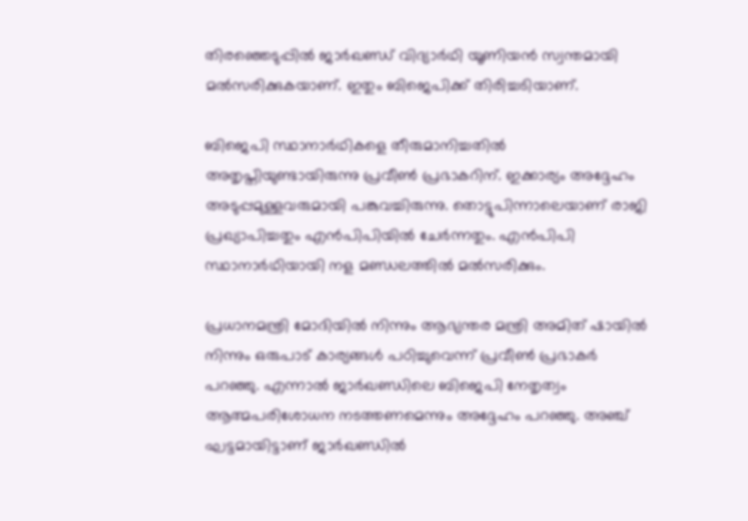തിരഞ്ഞെടുപ്പില്‍ ജാര്‍ഖണ്ഡ് വിദ്യാര്‍ഥി യൂണിയന്‍ സ്വന്തമായി മല്‍സരിക്കുകയാണ്. ഇതും ബിജെപിക്ക് തിരിച്ചടിയാണ്.

ബിജെപി സ്ഥാനാര്‍ഥികളെ തീരുമാനിച്ചതില്‍ അതൃപ്തിയുണ്ടായിരുന്നു പ്രവീണ്‍ പ്രഭാകറിന്. ഇക്കാര്യം അദ്ദേഹം അടുപ്പമുള്ളവരുമായി പങ്കുവച്ചിരുന്നു. തൊട്ടുപിന്നാലെയാണ് രാജി പ്രഖ്യാപിച്ചതും എന്‍പിപിയില്‍ ചേര്‍ന്നതും. എന്‍പിപി സ്ഥാനാര്‍ഥിയായി നള മണ്ഡലത്തില്‍ മല്‍സരിക്കും.

പ്രധാനമന്ത്രി മോദിയില്‍ നിന്നും ആഭ്യന്തര മന്ത്രി അമിത് ഷായില്‍ നിന്നും ഒരുപാട് കാര്യങ്ങള്‍ പഠിച്ചുവെന്ന് പ്രവീണ്‍ പ്രഭാകര്‍ പറഞ്ഞു. എന്നാല്‍ ജാര്‍ഖണ്ഡിലെ ബിജെപി നേതൃത്വം ആത്മപരിശോധന നടത്തണമെന്നും അദ്ദേഹം പറഞ്ഞു. അഞ്ച് ഘട്ടമായിട്ടാണ് ജാര്‍ഖണ്ഡില്‍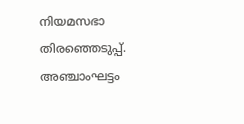നിയമസഭാ തിരഞ്ഞെടുപ്പ്. അഞ്ചാംഘട്ടം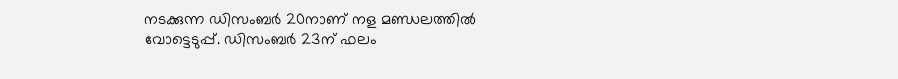നടക്കുന്ന ഡിസംബര്‍ 20നാണ് നള മണ്ഡലത്തില്‍ വോട്ടെടുപ്പ്. ഡിസംബര്‍ 23ന് ഫലം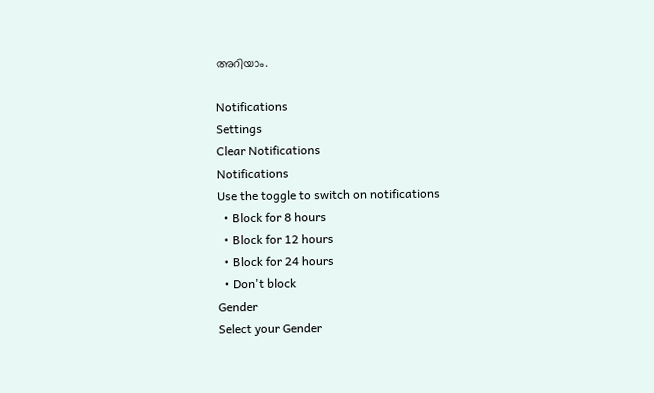അറിയാം.

Notifications
Settings
Clear Notifications
Notifications
Use the toggle to switch on notifications
  • Block for 8 hours
  • Block for 12 hours
  • Block for 24 hours
  • Don't block
Gender
Select your Gender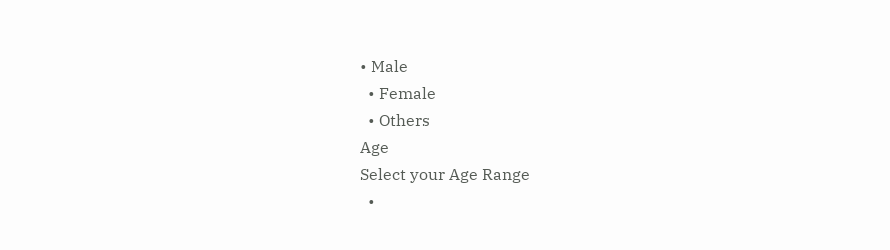• Male
  • Female
  • Others
Age
Select your Age Range
  •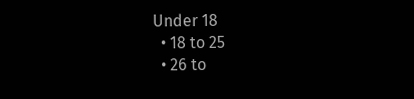Under 18
  • 18 to 25
  • 26 to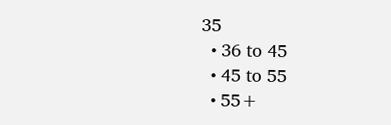35
  • 36 to 45
  • 45 to 55
  • 55+